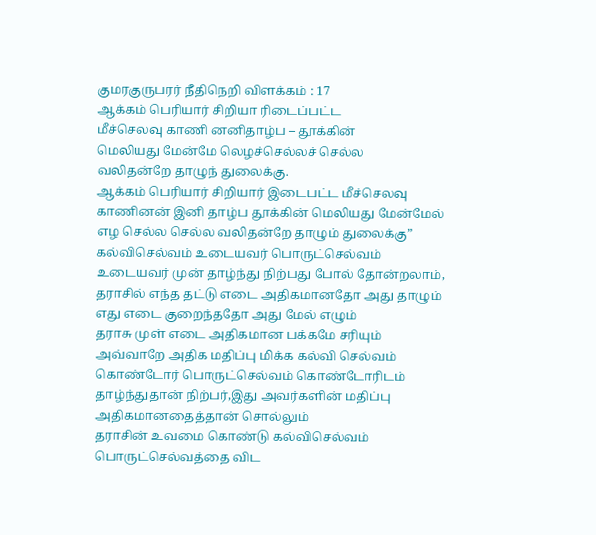குமரகுருபரர் நீதிநெறி விளக்கம் : 17
ஆக்கம் பெரியார் சிறியா ரிடைப்பட்ட
மீச்செலவு காணி னனிதாழ்ப – தூக்கின்
மெலியது மேன்மே லெழச்செல்லச் செல்ல
வலிதன்றே தாழுந் துலைக்கு.
ஆக்கம் பெரியார் சிறியார் இடைபட்ட மீச்செலவு காணினன் இனி தாழ்ப தூக்கின் மெலியது மேன்மேல் எழ செல்ல செல்ல வலிதன்றே தாழும் துலைக்கு”
கல்விசெல்வம் உடையவர் பொருட்செல்வம் உடையவர் முன் தாழ்ந்து நிற்பது போல் தோன்றலாம், தராசில் எந்த தட்டு எடை அதிகமானதோ அது தாழும் எது எடை குறைந்ததோ அது மேல் எழும்
தராசு முள் எடை அதிகமான பக்கமே சரியும்
அவ்வாறே அதிக மதிப்பு மிக்க கல்வி செல்வம் கொண்டோர் பொருட்செல்வம் கொண்டோரிடம் தாழ்ந்துதான் நிற்பர்,இது அவர்களின் மதிப்பு அதிகமானதைத்தான் சொல்லும்
தராசின் உவமை கொண்டு கல்விசெல்வம் பொருட்செல்வத்தை விட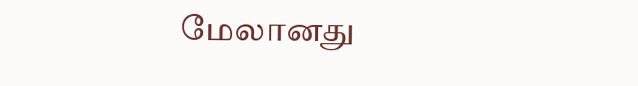மேலானது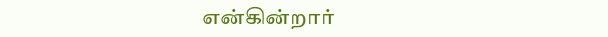என்கின்றார்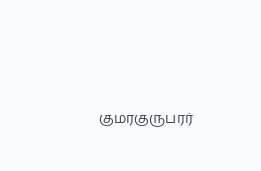குமரகுருபரர்